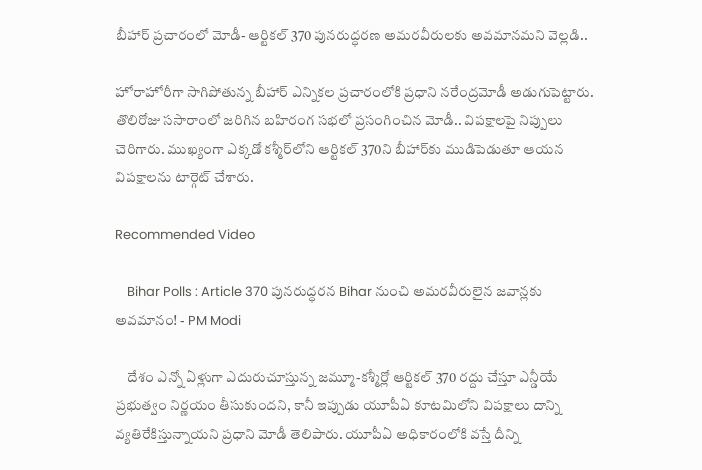బీహార్‌ ప్రచారంలో మోడీ- ఆర్టికల్‌ 370 పునరుద్ధరణ అమరవీరులకు అవమానమని వెల్లడి..

హోరాహోరీగా సాగిపోతున్న బీహార్‌ ఎన్నికల ప్రచారంలోకి ప్రధాని నరేంద్రమోడీ అడుగుపెట్టారు. తొలిరోజు ససారాంలో జరిగిన బహిరంగ సభలో ప్రసంగించిన మోడీ.. విపక్షాలపై నిప్పులు చెరిగారు. ముఖ్యంగా ఎక్కడో కశ్మీర్‌లోని ఆర్టికల్ 370ని బీహార్‌కు ముడిపెడుతూ ఆయన విపక్షాలను టార్గెట్ చేశారు.

Recommended Video

    Bihar Polls : Article 370 పునరుద్ధరన Bihar నుంచి అమరవీరులైన జవాన్లకు అవమానం! - PM Modi

    దేశం ఎన్నో ఏళ్లుగా ఎదురుచూస్తున్న జమ్మూ-కశ్మీర్లో ఆర్టికల్‌ 370 రద్దు చేస్తూ ఎన్డీయే ప్రభుత్వం నిర్ణయం తీసుకుందని, కానీ ఇప్పుడు యూపీఏ కూటమిలోని విపక్షాలు దాన్ని వ్యతిరేకిస్తున్నాయని ప్రధాని మోడీ తెలిపారు. యూపీఏ అధికారంలోకి వస్తే దీన్ని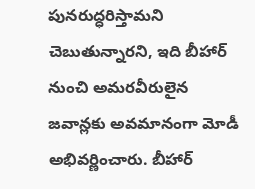పునరుద్ధరిస్తామని చెబుతున్నారని, ఇది బీహార్‌ నుంచి అమరవీరులైన జవాన్లకు అవమానంగా మోడీ అభివర్ణించారు. బీహార్‌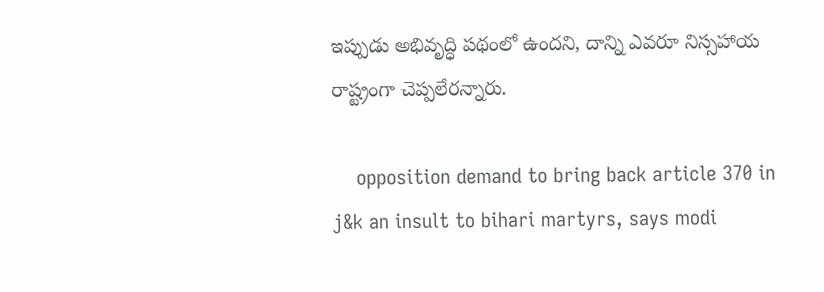ఇప్పుడు అభివృద్ధి పథంలో ఉందని, దాన్ని ఎవరూ నిస్సహాయ రాష్ట్రంగా చెప్పలేరన్నారు.

    opposition demand to bring back article 370 in j&k an insult to bihari martyrs, says modi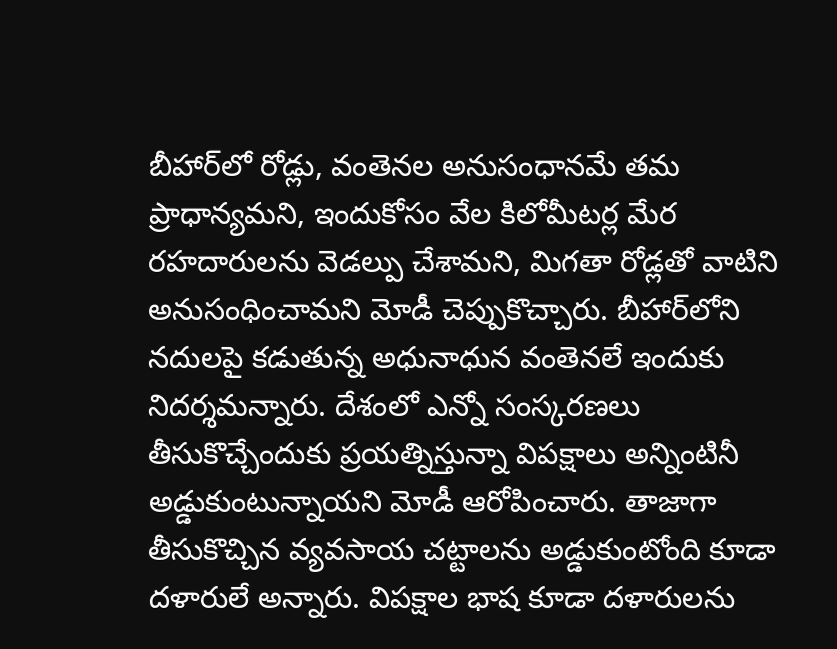బీహార్‌లో రోడ్లు, వంతెనల అనుసంధానమే తమ ప్రాధాన్యమని, ఇందుకోసం వేల కిలోమీటర్ల మేర రహదారులను వెడల్పు చేశామని, మిగతా రోడ్లతో వాటిని అనుసంధించామని మోడీ చెప్పుకొచ్చారు. బీహార్‌లోని నదులపై కడుతున్న అధునాధున వంతెనలే ఇందుకు నిదర్శమన్నారు. దేశంలో ఎన్నో సంస్కరణలు తీసుకొచ్చేందుకు ప్రయత్నిస్తున్నా విపక్షాలు అన్నింటినీ అడ్డుకుంటున్నాయని మోడీ ఆరోపించారు. తాజాగా తీసుకొచ్చిన వ్యవసాయ చట్టాలను అడ్డుకుంటోంది కూడా దళారులే అన్నారు. విపక్షాల భాష కూడా దళారులను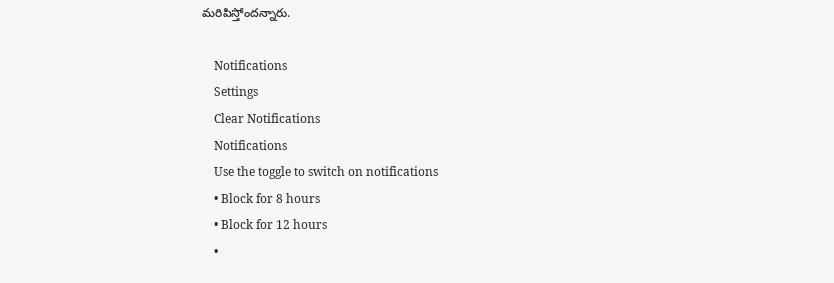మరిపిస్తోందన్నారు.

    Notifications
    Settings
    Clear Notifications
    Notifications
    Use the toggle to switch on notifications
    • Block for 8 hours
    • Block for 12 hours
    •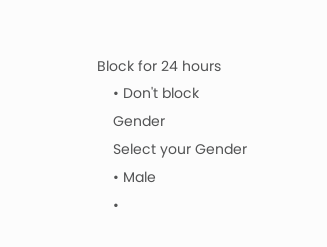Block for 24 hours
    • Don't block
    Gender
    Select your Gender
    • Male
    •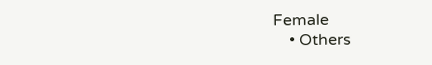Female
    • Others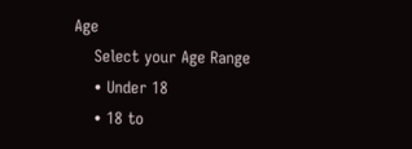Age
    Select your Age Range
    • Under 18
    • 18 to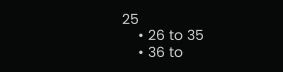25
    • 26 to 35
    • 36 to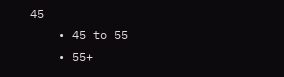45
    • 45 to 55
    • 55+